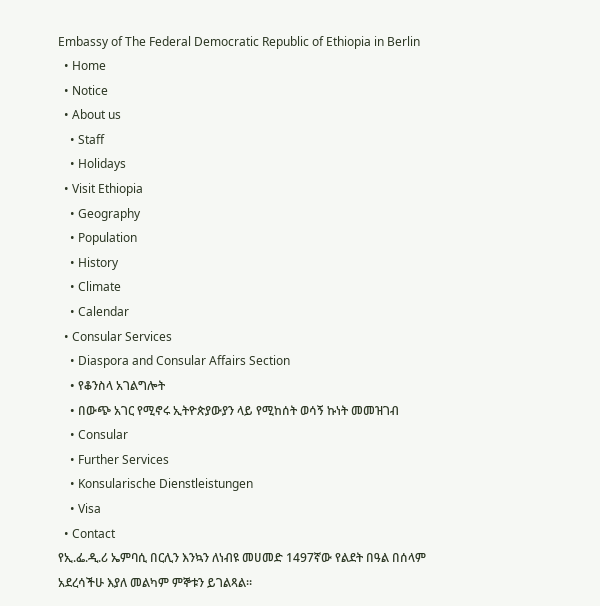Embassy of The Federal Democratic Republic of Ethiopia in Berlin
  • Home
  • Notice
  • About us
    • Staff
    • Holidays
  • Visit Ethiopia
    • Geography
    • Population
    • History
    • Climate
    • Calendar
  • Consular Services
    • Diaspora and Consular Affairs Section
    • የቆንስላ አገልግሎት
    • በውጭ አገር የሚኖሩ ኢትዮጵያውያን ላይ የሚከሰት ወሳኝ ኩነት መመዝገብ
    • Consular
    • Further Services
    • Konsularische Dienstleistungen
    • Visa
  • Contact
የኢ.ፌ.ዲ.ሪ ኤምባሲ በርሊን እንኳን ለነብዩ መሀመድ 1497ኛው የልደት በዓል በሰላም አደረሳችሁ እያለ መልካም ምኞቱን ይገልጻል።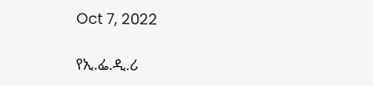Oct 7, 2022

የኢ.ፌ.ዲ.ሪ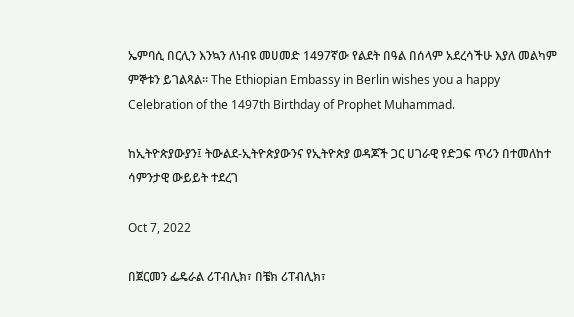ኤምባሲ በርሊን እንኳን ለነብዩ መሀመድ 1497ኛው የልደት በዓል በሰላም አደረሳችሁ እያለ መልካም ምኞቱን ይገልጻል። The Ethiopian Embassy in Berlin wishes you a happy Celebration of the 1497th Birthday of Prophet Muhammad.

ከኢትዮጵያውያን፤ ትውልደ-ኢትዮጵያውንና የኢትዮጵያ ወዳጆች ጋር ሀገራዊ የድጋፍ ጥሪን በተመለከተ ሳምንታዊ ውይይት ተደረገ

Oct 7, 2022

በጀርመን ፌዴራል ሪፐብሊክ፣ በቼክ ሪፐብሊክ፣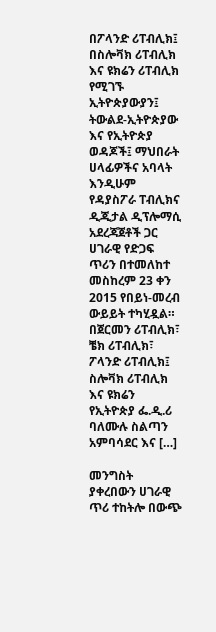በፖላንድ ሪፐብሊክ፤ በስሎቫክ ሪፐብሊክ እና ዩክሬን ሪፐብሊክ የሚገኙ ኢትዮጵያውያን፤ ትውልደ-ኢትዮጵያው እና የኢትዮጵያ ወዳጆች፤ ማህበራት ሀላፊዎችና አባላት እንዲሁም የዳያስፖራ ፐብሊክና ዲጂታል ዲፕሎማሲ አደረጃጀቶች ጋር ሀገራዊ የድጋፍ ጥሪን በተመለከተ መስከረም 23 ቀን 2015 የበይነ-መረብ ውይይት ተካሂዷል። በጀርመን ሪፐብሊክ፣ ቼክ ሪፐብሊክ፣ ፖላንድ ሪፐብሊክ፤ ስሎቫክ ሪፐብሊክ እና ዩክሬን የኢትዮጵያ ፌ.ዲ.ሪ ባለሙሉ ስልጣን አምባሳደር እና […]

መንግስት ያቀረበውን ሀገራዊ ጥሪ ተከትሎ በውጭ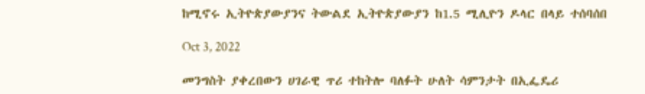ከሚኖሩ ኢትዮጵያውያንና ትውልደ ኢትዮጵያውያን ከ1.5 ሚሊዮን ዶላር በላይ ተሰባሰበ

Oct 3, 2022

መንግስት ያቀረበውን ሀገራዊ ጥሪ ተከትሎ ባለፉት ሁለት ሳምንታት በኢፌዴሪ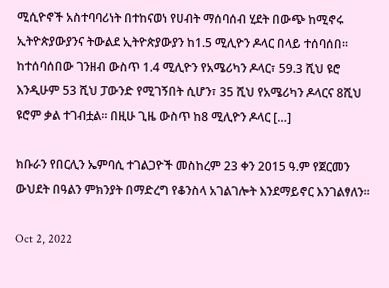ሚሲዮኖች አስተባባሪነት በተከናወነ የሀብት ማሰባሰብ ሂደት በውጭ ከሚኖሩ ኢትዮጵያውያንና ትውልደ ኢትዮጵያውያን ከ1.5 ሚሊዮን ዶላር በላይ ተሰባሰበ። ከተሰባሰበው ገንዘብ ውስጥ 1.4 ሚሊዮን የአሜሪካን ዶላር፣ 59.3 ሺህ ዩሮ እንዲሁም 53 ሺህ ፓውንድ የሚገኝበት ሲሆን፣ 35 ሺህ የአሜሪካን ዶላርና 8ሺህ ዩሮም ቃል ተገብቷል። በዚሁ ጊዜ ውስጥ ከ8 ሚሊዮን ዶላር […]

ክቡራን የበርሊን ኤምባሲ ተገልጋዮች መስከረም 23 ቀን 2015 ዓ.ም የጀርመን ውህደት በዓልን ምክንያት በማድረግ የቆንስላ አገልገሎት እንደማይኖር እንገልፃለን።

Oct 2, 2022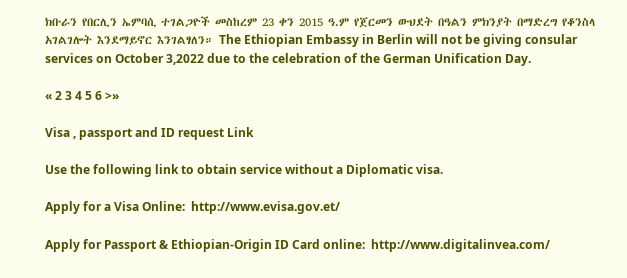ክቡራን የበርሊን ኤምባሲ ተገልጋዮች መስከረም 23 ቀን 2015 ዓ.ም የጀርመን ውህደት በዓልን ምክንያት በማድረግ የቆንስላ አገልገሎት እንደማይኖር እንገልፃለን። The Ethiopian Embassy in Berlin will not be giving consular services on October 3,2022 due to the celebration of the German Unification Day.

« 2 3 4 5 6 >»

Visa , passport and ID request Link

Use the following link to obtain service without a Diplomatic visa.

Apply for a Visa Online:  http://www.evisa.gov.et/

Apply for Passport & Ethiopian-Origin ID Card online:  http://www.digitalinvea.com/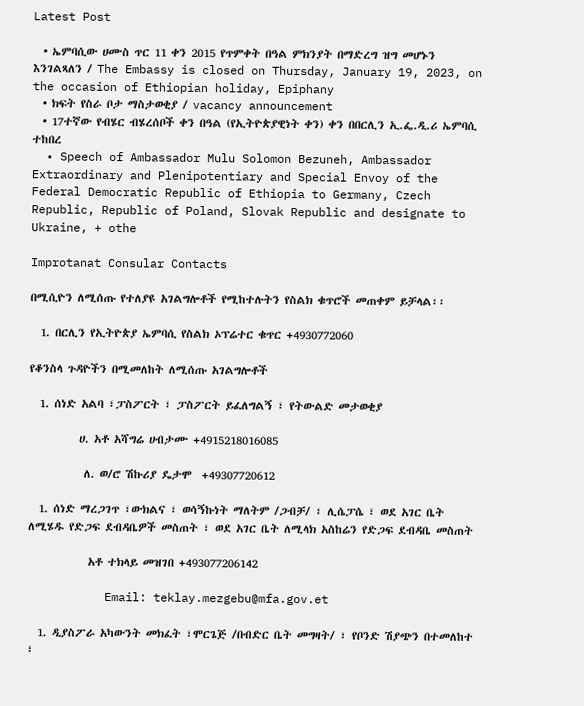Latest Post

  • ኤምባሲው ሀሙስ ጥር 11 ቀን 2015 የጥምቀት በዓል ምክንያት በማድረግ ዝግ መሆኑን እንገልጻለን / The Embassy is closed on Thursday, January 19, 2023, on the occasion of Ethiopian holiday, Epiphany
  • ክፍት የስራ ቦታ ማስታወቂያ / vacancy announcement
  • 17ተኛው የብሄር ብሄረሰቦች ቀን በዓል (የኢትዮጵያዊነት ቀን) ቀን በበርሊን ኢ.ፌ.ዲ.ሪ ኤምባሲ ተከበረ
  • Speech of Ambassador Mulu Solomon Bezuneh, Ambassador Extraordinary and Plenipotentiary and Special Envoy of the Federal Democratic Republic of Ethiopia to Germany, Czech Republic, Republic of Poland, Slovak Republic and designate to Ukraine, + othe

Improtanat Consular Contacts

በሚሲዮን ለሚሰጡ የተለያዩ አገልግሎቶች የሚከተሉትን የስልክ ቁጥሮች መጠቀም ይቻላል፡፡

  1. በርሊን የኢትዮጵያ ኤምባሲ የስልክ ኦፕሬተር ቁጥር +4930772060

የቆንስላ ጉዳዮችን በሚመለከት ለሚሰጡ አገልግሎቶች

  1. ሰነድ አልባ ፣ፓስፖርት ፣ ፓስፖርት ይፈለግልኝ ፣ የትውልድ መታወቂያ

          ሀ. አቶ አሻግሬ ሀብታሙ +4915218016085

           ለ. ወ/ሮ ሽኩሪያ ዴታሞ  +49307720612

  1. ሰነድ ማረጋገጥ ፣ውክልና ፣ ወሳኝኩነት ማለትም /ጋብቻ/ ፣ ሊሴፓሴ ፣ ወደ አገር ቤት ለሚሄዱ የድጋፍ ደብዳቤዎች መስጠት ፣ ወደ አገር ቤት ለሚላክ አስከሬን የድጋፍ ደብዳቤ መስጠት

            አቶ ተክላይ መዝገበ +493077206142

           Email: teklay.mezgebu@mfa.gov.et

  1. ዲያስፖራ አካውንት መክፈት ፣ሞርጌጅ /በብድር ቤት መግዛት/ ፣ የቦንድ ሽያጭን በተመለከተ ፣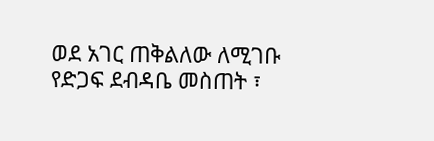ወደ አገር ጠቅልለው ለሚገቡ የድጋፍ ደብዳቤ መስጠት ፣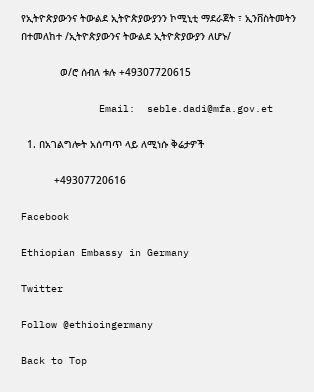የኢትዮጵያውንና ትውልደ ኢትዮጵያውያንን ኮሚኒቲ ማደራጀት ፣ ኢንቨስትመትን በተመለከተ /ኢትዮጵያውንና ትውልደ ኢትዮጵያውያን ለሆኑ/

             ወ/ሮ ሰብለ ቱሉ +49307720615

             Email:  seble.dadi@mfa.gov.et

  1. በአገልግሎት አሰጣጥ ላይ ለሚነሱ ቅሬታዎች

           +49307720616

Facebook

Ethiopian Embassy in Germany

Twitter

Follow @ethioingermany

Back to Top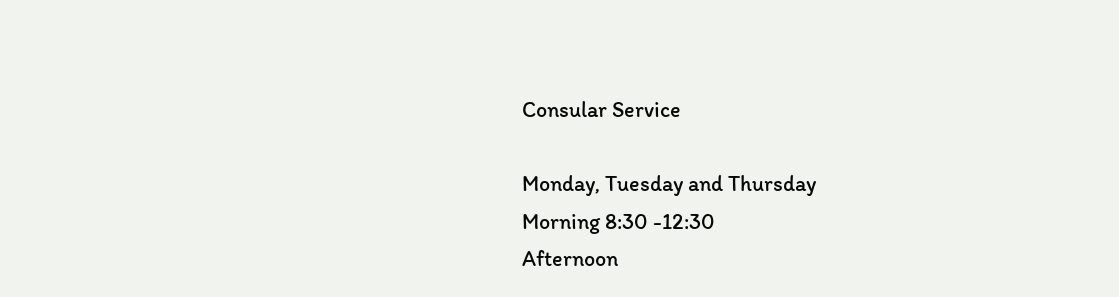Consular Service

Monday, Tuesday and Thursday
Morning 8:30 -12:30
Afternoon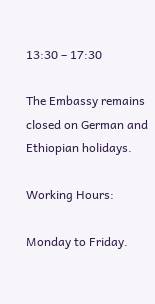13:30 – 17:30

The Embassy remains closed on German and Ethiopian holidays.

Working Hours:

Monday to Friday.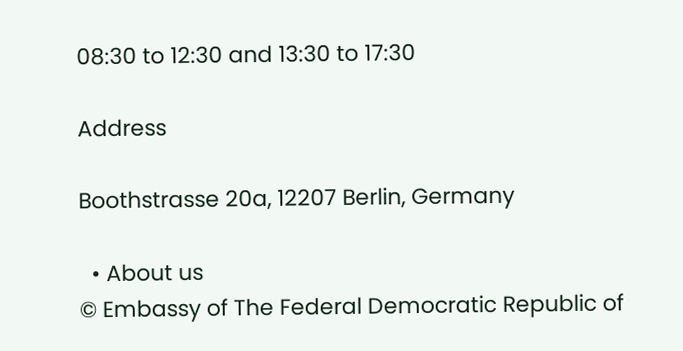08:30 to 12:30 and 13:30 to 17:30

Address

Boothstrasse 20a, 12207 Berlin, Germany

  • About us
© Embassy of The Federal Democratic Republic of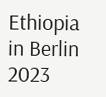Ethiopia in Berlin 2023